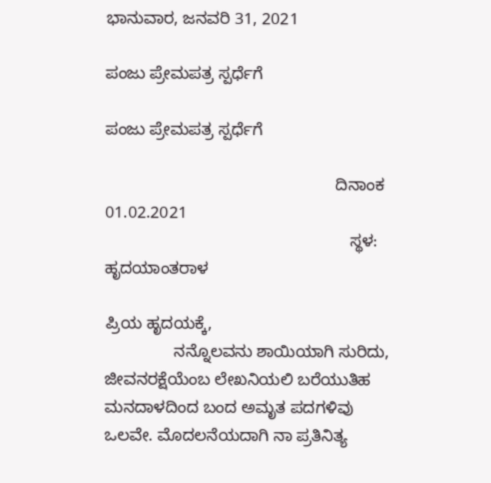ಭಾನುವಾರ, ಜನವರಿ 31, 2021

ಪಂಜು ಪ್ರೇಮಪತ್ರ ಸ್ಪರ್ಧೆಗೆ

ಪಂಜು ಪ್ರೇಮಪತ್ರ ಸ್ಪರ್ಧೆಗೆ

                                                  ದಿನಾಂಕ 01.02.2021
                                                     ಸ್ಥಳ: ಹೃದಯಾಂತರಾಳ

ಪ್ರಿಯ ಹೃದಯಕ್ಕೆ,
               ನನ್ನೊಲವನು ಶಾಯಿಯಾಗಿ ಸುರಿದು,  ಜೀವನರಕ್ಷೆಯೆಂಬ ಲೇಖನಿಯಲಿ ಬರೆಯುತಿಹ ಮನದಾಳದಿಂದ ಬಂದ ಅಮೃತ ಪದಗಳಿವು ಒಲವೇ. ಮೊದಲನೆಯದಾಗಿ ನಾ ಪ್ರತಿನಿತ್ಯ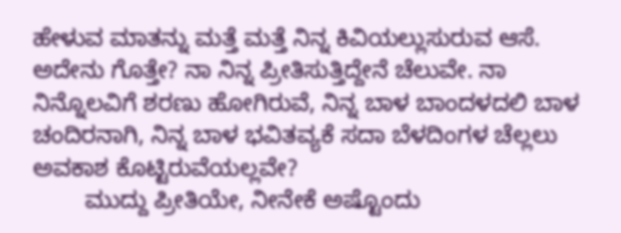ಹೇಳುವ ಮಾತನ್ನು ಮತ್ತೆ ಮತ್ತೆ ನಿನ್ನ ಕಿವಿಯಲ್ಲುಸುರುವ ಆಸೆ. ಅದೇನು ಗೊತ್ತೇ? ನಾ ನಿನ್ನ ಪ್ರೀತಿಸುತ್ತಿದ್ದೇನೆ ಚೆಲುವೇ. ನಾ ನಿನ್ನೊಲವಿಗೆ ಶರಣು ಹೋಗಿರುವೆ, ನಿನ್ನ ಬಾಳ ಬಾಂದಳದಲಿ ಬಾಳ ಚಂದಿರನಾಗಿ, ನಿನ್ನ ಬಾಳ ಭವಿತವ್ಯಕೆ ಸದಾ ಬೆಳದಿಂಗಳ ಚೆಲ್ಲಲು ಅವಕಾಶ ಕೊಟ್ಟಿರುವೆಯಲ್ಲವೇ?
        ಮುದ್ದು ಪ್ರೀತಿಯೇ, ನೀನೇಕೆ ಅಷ್ಟೊಂದು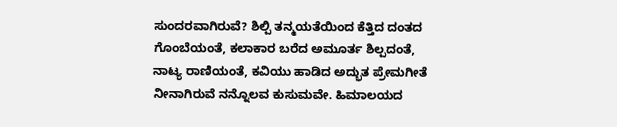ಸುಂದರವಾಗಿರುವೆ? ಶಿಲ್ಪಿ ತನ್ಮಯತೆಯಿಂದ ಕೆತ್ತಿದ ದಂತದ ಗೊಂಬೆಯಂತೆ, ಕಲಾಕಾರ ಬರೆದ ಅಮೂರ್ತ ಶಿಲ್ಪದಂತೆ, ನಾಟ್ಯ ರಾಣಿಯಂತೆ, ಕವಿಯು ಹಾಡಿದ ಅದ್ಭುತ ಪ್ರೇಮಗೀತೆ ನೀನಾಗಿರುವೆ ನನ್ನೊಲವ ಕುಸುಮವೇ. ಹಿಮಾಲಯದ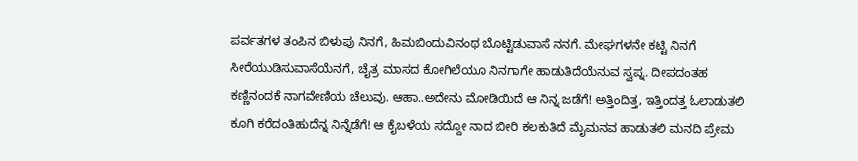ಪರ್ವತಗಳ ತಂಪಿನ ಬಿಳುಪು ನಿನಗೆ, ಹಿಮಬಿಂದುವಿನಂಥ ಬೊಟ್ಟಿಡುವಾಸೆ ನನಗೆ. ಮೇಘಗಳನೇ ಕಟ್ಟಿ ನಿನಗೆ ಸೀರೆಯುಡಿಸುವಾಸೆಯೆನಗೆ, ಚೈತ್ರ ಮಾಸದ ಕೋಗಿಲೆಯೂ ನಿನಗಾಗೇ ಹಾಡುತಿದೆಯೆನುವ ಸ್ವಪ್ನ. ದೀಪದಂತಹ ಕಣ್ಣಿನಂದಕೆ ನಾಗವೇಣಿಯ ಚೆಲುವು. ಆಹಾ..ಅದೇನು ಮೋಡಿಯಿದೆ ಆ ನಿನ್ನ ಜಡೆಗೆ! ಅತ್ತಿಂದಿತ್ತ, ಇತ್ತಿಂದತ್ತ ಓಲಾಡುತಲಿ ಕೂಗಿ ಕರೆದಂತಿಹುದೆನ್ನ ನಿನ್ನೆಡೆಗೆ! ಆ ಕೈಬಳೆಯ ಸದ್ದೋ ನಾದ ಬೀರಿ ಕಲಕುತಿದೆ ಮೈಮನವ ಹಾಡುತಲಿ ಮನದಿ ಪ್ರೇಮ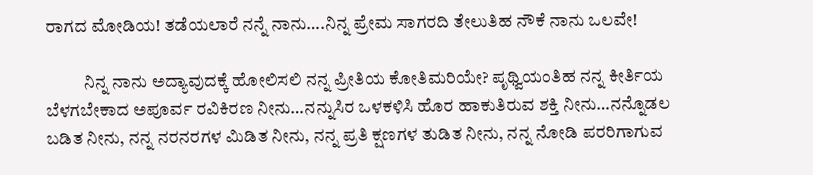ರಾಗದ ಮೋಡಿಯ! ತಡೆಯಲಾರೆ ನನ್ನೆ ನಾನು….ನಿನ್ನ ಪ್ರೇಮ ಸಾಗರದಿ ತೇಲುತಿಹ ನೌಕೆ ನಾನು ಒಲವೇ!

           ನಿನ್ನ ನಾನು ಅದ್ಯಾವುದಕ್ಕೆ ಹೋಲಿಸಲಿ ನನ್ನ ಪ್ರೀತಿಯ ಕೋತಿಮರಿಯೇ? ಪೃಥ್ವಿಯಂತಿಹ ನನ್ನ ಕೀರ್ತಿಯ ಬೆಳಗಬೇಕಾದ ಅಪೂರ್ವ ರವಿಕಿರಣ ನೀನು…ನನ್ನುಸಿರ ಒಳಕಳಿಸಿ ಹೊರ ಹಾಕುತಿರುವ ಶಕ್ತಿ ನೀನು…ನನ್ನೊಡಲ ಬಡಿತ ನೀನು, ನನ್ನ ನರನರಗಳ ಮಿಡಿತ ನೀನು, ನನ್ನ ಪ್ರತಿ ಕ್ಷಣಗಳ ತುಡಿತ ನೀನು, ನನ್ನ ನೋಡಿ ಪರರಿಗಾಗುವ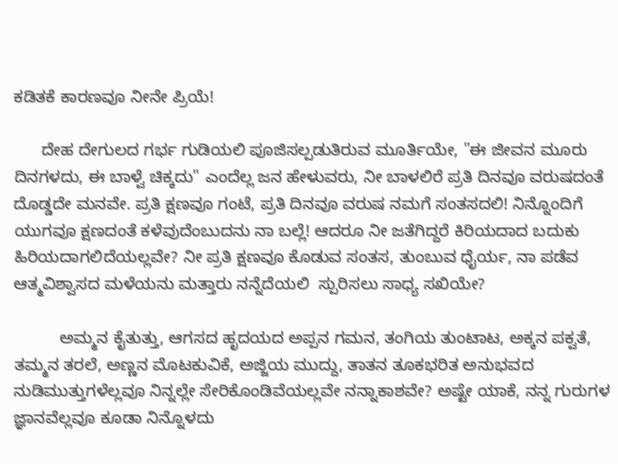ಕಡಿತಕೆ ಕಾರಣವೂ ನೀನೇ ಪ್ರಿಯೆ!

      ದೇಹ ದೇಗುಲದ ಗರ್ಭ ಗುಡಿಯಲಿ ಪೂಜಿಸಲ್ಪಡುತಿರುವ ಮೂರ್ತಿಯೇ, "ಈ ಜೀವನ ಮೂರು ದಿನಗಳದು, ಈ ಬಾಳ್ವೆ ಚಿಕ್ಕದು" ಎಂದೆಲ್ಲ ಜನ ಹೇಳುವರು, ನೀ ಬಾಳಲಿರೆ ಪ್ರತಿ ದಿನವೂ ವರುಷದಂತೆ ದೊಡ್ಡದೇ ಮನವೇ. ಪ್ರತಿ ಕ್ಷಣವೂ ಗಂಟೆ, ಪ್ರತಿ ದಿನವೂ ವರುಷ ನಮಗೆ ಸಂತಸದಲಿ! ನಿನ್ನೊಂದಿಗೆ ಯುಗವೂ ಕ್ಷಣದಂತೆ ಕಳೆವುದೆಂಬುದನು ನಾ ಬಲ್ಲೆ! ಆದರೂ ನೀ ಜತೆಗಿದ್ದರೆ ಕಿರಿಯದಾದ ಬದುಕು ಹಿರಿಯದಾಗಲಿದೆಯಲ್ಲವೇ? ನೀ ಪ್ರತಿ ಕ್ಷಣವೂ ಕೊಡುವ ಸಂತಸ, ತುಂಬುವ ಧೈರ್ಯ, ನಾ ಪಡೆವ ಆತ್ಮವಿಶ್ವಾಸದ ಮಳೆಯನು ಮತ್ತಾರು ನನ್ನೆದೆಯಲಿ  ಸ್ಪುರಿಸಲು ಸಾಧ್ಯ ಸಖಿಯೇ?

          ಅಮ್ಮನ ಕೈತುತ್ತು, ಆಗಸದ ಹೃದಯದ ಅಪ್ಪನ ಗಮನ, ತಂಗಿಯ ತುಂಟಾಟ, ಅಕ್ಕನ ಪಕ್ವತೆ, ತಮ್ಮನ ತರಲೆ, ಅಣ್ಣನ ಮೊಟಕುವಿಕೆ, ಅಜ್ಜಿಯ ಮುದ್ದು, ತಾತನ ತೂಕಭರಿತ ಅನುಭವದ ನುಡಿಮುತ್ತುಗಳೆಲ್ಲವೂ ನಿನ್ನಲ್ಲೇ ಸೇರಿಕೊಂಡಿವೆಯಲ್ಲವೇ ನನ್ನಾಕಾಶವೇ? ಅಷ್ಟೇ ಯಾಕೆ, ನನ್ನ ಗುರುಗಳ ಜ್ಞಾನವೆಲ್ಲವೂ ಕೂಡಾ ನಿನ್ನೊಳದು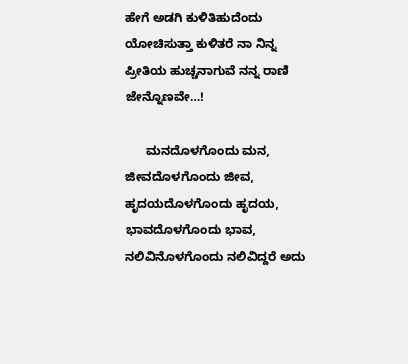ಹೇಗೆ ಅಡಗಿ ಕುಳಿತಿಹುದೆಂದು ಯೋಚಿಸುತ್ತಾ ಕುಳಿತರೆ ನಾ ನಿನ್ನ ಪ್ರೀತಿಯ ಹುಚ್ಚನಾಗುವೆ ನನ್ನ ರಾಣಿ ಜೇನ್ನೊಣವೇ…!

      ಮನದೊಳಗೊಂದು ಮನ, ಜೀವದೊಳಗೊಂದು ಜೀವ, ಹೃದಯದೊಳಗೊಂದು ಹೃದಯ, ಭಾವದೊಳಗೊಂದು ಭಾವ, ನಲಿವಿನೊಳಗೊಂದು ನಲಿವಿದ್ದರೆ ಅದು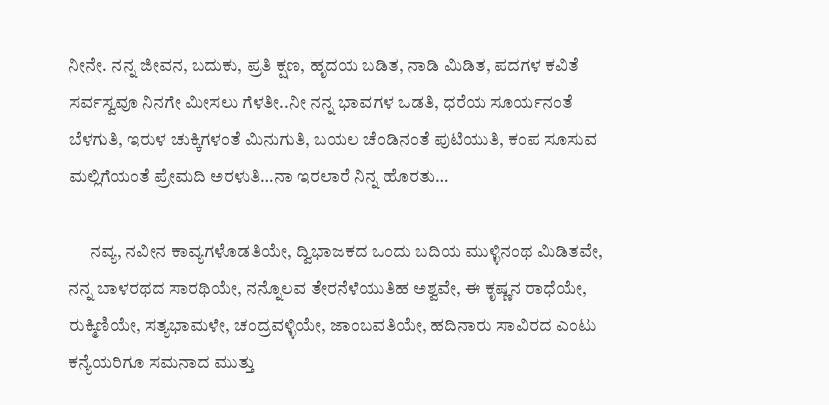ನೀನೇ. ನನ್ನ ಜೀವನ, ಬದುಕು, ಪ್ರತಿ ಕ್ಷಣ, ಹೃದಯ ಬಡಿತ, ನಾಡಿ ಮಿಡಿತ, ಪದಗಳ ಕವಿತೆ ಸರ್ವಸ್ವವೂ ನಿನಗೇ ಮೀಸಲು ಗೆಳತೀ..ನೀ ನನ್ನ ಭಾವಗಳ ಒಡತಿ, ಧರೆಯ ಸೂರ್ಯನಂತೆ ಬೆಳಗುತಿ, ಇರುಳ ಚುಕ್ಕಿಗಳಂತೆ ಮಿನುಗುತಿ, ಬಯಲ ಚೆಂಡಿನಂತೆ ಪುಟಿಯುತಿ, ಕಂಪ ಸೂಸುವ ಮಲ್ಲಿಗೆಯಂತೆ ಪ್ರೇಮದಿ ಅರಳುತಿ…ನಾ ಇರಲಾರೆ ನಿನ್ನ ಹೊರತು…

      ನವ್ಯ, ನವೀನ ಕಾವ್ಯಗಳೊಡತಿಯೇ, ದ್ವಿಭಾಜಕದ ಒಂದು ಬದಿಯ ಮುಳ್ಳಿನಂಥ ಮಿಡಿತವೇ, ನನ್ನ ಬಾಳರಥದ ಸಾರಥಿಯೇ, ನನ್ನೊಲವ ತೇರನೆಳೆಯುತಿಹ ಅಶ್ವವೇ, ಈ ಕೃಷ್ಣನ ರಾಧೆಯೇ, ರುಕ್ಮಿಣಿಯೇ, ಸತ್ಯಭಾಮಳೇ, ಚಂದ್ರವಳ್ಳಿಯೇ, ಜಾಂಬವತಿಯೇ, ಹದಿನಾರು ಸಾವಿರದ ಎಂಟು ಕನ್ಯೆಯರಿಗೂ ಸಮನಾದ ಮುತ್ತು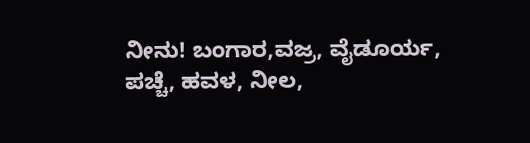ನೀನು! ಬಂಗಾರ,ವಜ್ರ, ವೈಡೂರ್ಯ, ಪಚ್ಚೆ, ಹವಳ, ನೀಲ,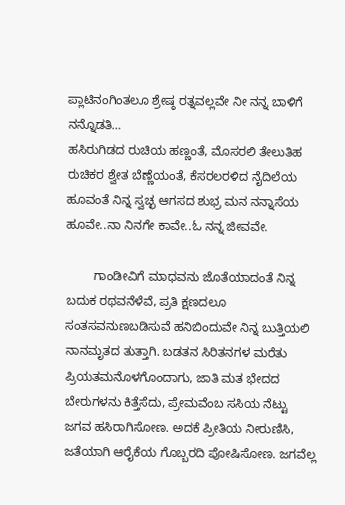ಪ್ಲಾಟಿನಂಗಿಂತಲೂ ಶ್ರೇಷ್ಠ ರತ್ನವಲ್ಲವೇ ನೀ ನನ್ನ ಬಾಳಿಗೆ  ನನ್ನೊಡತಿ…
ಹಸಿರುಗಿಡದ ರುಚಿಯ ಹಣ್ಣಂತೆ, ಮೊಸರಲಿ ತೇಲುತಿಹ ರುಚಿಕರ ಶ್ವೇತ ಬೆಣ್ಣೆಯಂತೆ, ಕೆಸರಲರಳಿದ ನೈದಿಲೆಯ ಹೂವಂತೆ ನಿನ್ನ ಸ್ವಚ್ಛ ಆಗಸದ ಶುಭ್ರ ಮನ ನನ್ನಾಸೆಯ ಹೂವೇ..ನಾ ನಿನಗೇ ಕಾವೇ..ಓ ನನ್ನ ಜೀವವೇ.

        ಗಾಂಡೀವಿಗೆ ಮಾಧವನು ಜೊತೆಯಾದಂತೆ ನಿನ್ನ ಬದುಕ ರಥವನೆಳೆವೆ, ಪ್ರತಿ ಕ್ಷಣದಲೂ ಸಂತಸವನುಣಬಡಿಸುವೆ ಹನಿಬಿಂದುವೇ ನಿನ್ನ ಬುತ್ತಿಯಲಿ ನಾನಮೃತದ ತುತ್ತಾಗಿ. ಬಡತನ ಸಿರಿತನಗಳ ಮರೆತು ಪ್ರಿಯತಮನೊಳಗೊಂದಾಗು, ಜಾತಿ ಮತ ಭೇದದ ಬೇರುಗಳನು ಕಿತ್ತೆಸೆದು, ಪ್ರೇಮವೆಂಬ ಸಸಿಯ ನೆಟ್ಟು ಜಗವ ಹಸಿರಾಗಿಸೋಣ. ಅದಕೆ ಪ್ರೀತಿಯ ನೀರುಣಿಸಿ, ಜತೆಯಾಗಿ ಆರೈಕೆಯ ಗೊಬ್ಬರದಿ ಪೋಷಿಸೋಣ. ಜಗವೆಲ್ಲ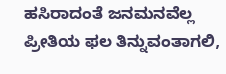ಹಸಿರಾದಂತೆ ಜನಮನವೆಲ್ಲ ಪ್ರೀತಿಯ ಫಲ ತಿನ್ನುವಂತಾಗಲಿ,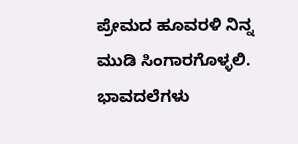ಪ್ರೇಮದ ಹೂವರಳಿ ನಿನ್ನ ಮುಡಿ ಸಿಂಗಾರಗೊಳ್ಳಲಿ. ಭಾವದಲೆಗಳು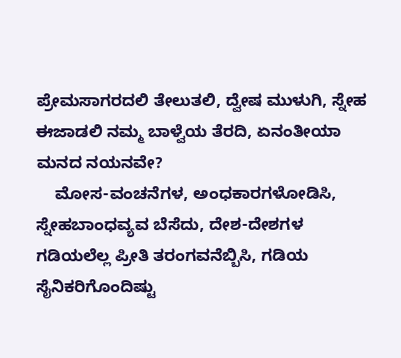ಪ್ರೇಮಸಾಗರದಲಿ ತೇಲುತಲಿ, ದ್ವೇಷ ಮುಳುಗಿ, ಸ್ನೇಹ ಈಜಾಡಲಿ ನಮ್ಮ ಬಾಳ್ವೆಯ ತೆರದಿ, ಏನಂತೀಯಾ ಮನದ ನಯನವೇ?
    ಮೋಸ-ವಂಚನೆಗಳ, ಅಂಧಕಾರಗಳೋಡಿಸಿ, ಸ್ನೇಹಬಾಂಧವ್ಯವ ಬೆಸೆದು, ದೇಶ-ದೇಶಗಳ ಗಡಿಯಲೆಲ್ಲ ಪ್ರೀತಿ ತರಂಗವನೆಬ್ಬಿಸಿ, ಗಡಿಯ ಸೈನಿಕರಿಗೊಂದಿಷ್ಟು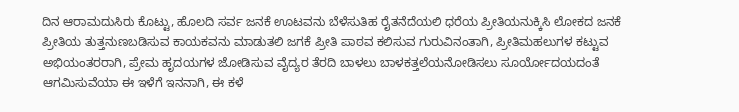ದಿನ ಆರಾಮದುಸಿರು ಕೊಟ್ಟು, ಹೊಲದಿ ಸರ್ವ ಜನಕೆ ಊಟವನು ಬೆಳೆಸುತಿಹ ರೈತನೆದೆಯಲಿ ಧರೆಯ ಪ್ರೀತಿಯನುಕ್ಕಿಸಿ ಲೋಕದ ಜನಕೆ ಪ್ರೀತಿಯ ತುತ್ತನುಣಬಡಿಸುವ ಕಾಯಕವನು ಮಾಡುತಲಿ ಜಗಕೆ ಪ್ರೀತಿ ಪಾಠವ ಕಲಿಸುವ ಗುರುವಿನಂತಾಗಿ, ಪ್ರೀತಿಮಹಲುಗಳ ಕಟ್ಟುವ ಅಭಿಯಂತರರಾಗಿ, ಪ್ರೇಮ ಹೃದಯಗಳ ಜೋಡಿಸುವ ವೈದ್ಯರ ತೆರದಿ ಬಾಳಲು ಬಾಳಕತ್ತಲೆಯನೋಡಿಸಲು ಸೂರ್ಯೋದಯದಂತೆ ಆಗಮಿಸುವೆಯಾ ಈ ಇಳೆಗೆ ಇನನಾಗಿ, ಈ ಕಳೆ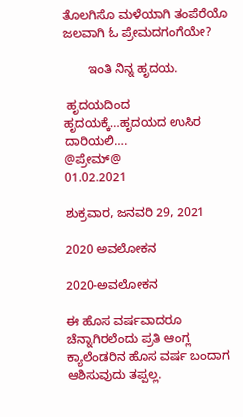ತೊಲಗಿಸೊ ಮಳೆಯಾಗಿ ತಂಪೆರೆಯೊ ಜಲವಾಗಿ ಓ ಪ್ರೇಮದಗಂಗೆಯೇ?

       ಇಂತಿ ನಿನ್ನ ಹೃದಯ.

 ಹೃದಯದಿಂದ ಹೃದಯಕ್ಕೆ…ಹೃದಯದ ಉಸಿರ ದಾರಿಯಲಿ….
@ಪ್ರೇಮ್@
01.02.2021

ಶುಕ್ರವಾರ, ಜನವರಿ 29, 2021

2020 ಅವಲೋಕನ

2020-ಅವಲೋಕನ

ಈ ಹೊಸ ವರ್ಷವಾದರೂ ಚೆನ್ನಾಗಿರಲೆಂದು ಪ್ರತಿ ಆಂಗ್ಲ ಕ್ಯಾಲೆಂಡರಿನ ಹೊಸ ವರ್ಷ ಬಂದಾಗ ಆಶಿಸುವುದು ತಪ್ಪಲ್ಲ.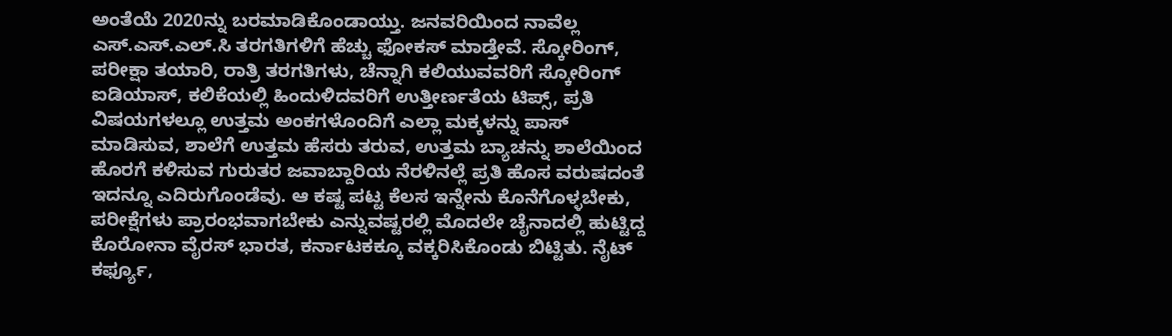ಅಂತೆಯೆ 2020ನ್ನು ಬರಮಾಡಿಕೊಂಡಾಯ್ತು. ಜನವರಿಯಿಂದ ನಾವೆಲ್ಲ ಎಸ್.ಎಸ್.ಎಲ್.ಸಿ ತರಗತಿಗಳಿಗೆ ಹೆಚ್ಚು ಫೋಕಸ್ ಮಾಡ್ತೇವೆ. ಸ್ಕೋರಿಂಗ್, ಪರೀಕ್ಷಾ ತಯಾರಿ, ರಾತ್ರಿ ತರಗತಿಗಳು, ಚೆನ್ನಾಗಿ ಕಲಿಯುವವರಿಗೆ ಸ್ಕೋರಿಂಗ್ ಐಡಿಯಾಸ್, ಕಲಿಕೆಯಲ್ಲಿ ಹಿಂದುಳಿದವರಿಗೆ ಉತ್ತೀರ್ಣತೆಯ ಟಿಪ್ಸ್, ಪ್ರತಿ ವಿಷಯಗಳಲ್ಲೂ ಉತ್ತಮ ಅಂಕಗಳೊಂದಿಗೆ ಎಲ್ಲಾ ಮಕ್ಕಳನ್ನು ಪಾಸ್ ಮಾಡಿಸುವ, ಶಾಲೆಗೆ ಉತ್ತಮ ಹೆಸರು ತರುವ, ಉತ್ತಮ ಬ್ಯಾಚನ್ನು ಶಾಲೆಯಿಂದ ಹೊರಗೆ ಕಳಿಸುವ ಗುರುತರ ಜವಾಬ್ದಾರಿಯ ನೆರಳಿನಲ್ಲೆ ಪ್ರತಿ ಹೊಸ ವರುಷದಂತೆ ಇದನ್ನೂ ಎದಿರುಗೊಂಡೆವು. ಆ ಕಷ್ಟ ಪಟ್ಟ ಕೆಲಸ ಇನ್ನೇನು ಕೊನೆಗೊಳ್ಳಬೇಕು, ಪರೀಕ್ಷೆಗಳು ಪ್ರಾರಂಭವಾಗಬೇಕು ಎನ್ನುವಷ್ಟರಲ್ಲಿ ಮೊದಲೇ ಚೈನಾದಲ್ಲಿ ಹುಟ್ಟಿದ್ದ ಕೊರೋನಾ ವೈರಸ್ ಭಾರತ, ಕರ್ನಾಟಕಕ್ಕೂ ವಕ್ಕರಿಸಿಕೊಂಡು ಬಿಟ್ಟಿತು. ನೈಟ್ ಕರ್ಫ್ಯೂ,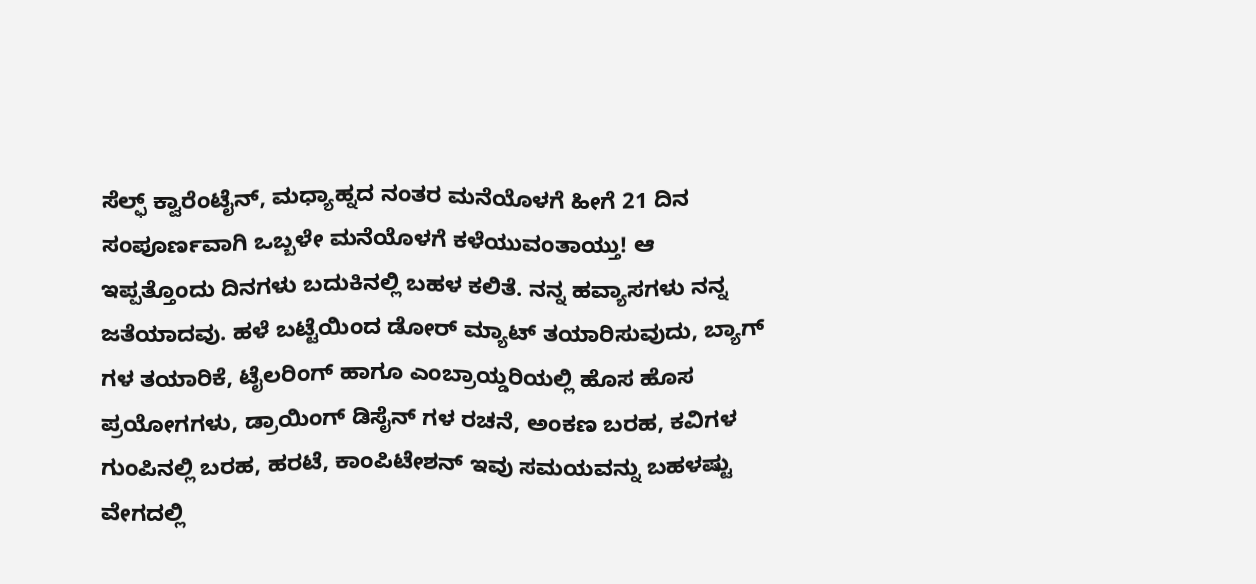ಸೆಲ್ಫ್ ಕ್ವಾರೆಂಟೈನ್, ಮಧ್ಯಾಹ್ನದ ನಂತರ ಮನೆಯೊಳಗೆ ಹೀಗೆ 21 ದಿನ ಸಂಪೂರ್ಣವಾಗಿ ಒಬ್ಬಳೇ ಮನೆಯೊಳಗೆ ಕಳೆಯುವಂತಾಯ್ತು! ಆ ಇಪ್ಪತ್ತೊಂದು ದಿನಗಳು ಬದುಕಿನಲ್ಲಿ ಬಹಳ ಕಲಿತೆ. ನನ್ನ ಹವ್ಯಾಸಗಳು ನನ್ನ ಜತೆಯಾದವು. ಹಳೆ ಬಟ್ಟೆಯಿಂದ ಡೋರ್ ಮ್ಯಾಟ್ ತಯಾರಿಸುವುದು, ಬ್ಯಾಗ್ ಗಳ ತಯಾರಿಕೆ, ಟೈಲರಿಂಗ್ ಹಾಗೂ ಎಂಬ್ರಾಯ್ಡರಿಯಲ್ಲಿ ಹೊಸ ಹೊಸ ಪ್ರಯೋಗಗಳು, ಡ್ರಾಯಿಂಗ್ ಡಿಸೈನ್ ಗಳ ರಚನೆ, ಅಂಕಣ ಬರಹ, ಕವಿಗಳ ಗುಂಪಿನಲ್ಲಿ ಬರಹ, ಹರಟೆ, ಕಾಂಪಿಟೇಶನ್ ಇವು ಸಮಯವನ್ನು ಬಹಳಷ್ಟು ವೇಗದಲ್ಲಿ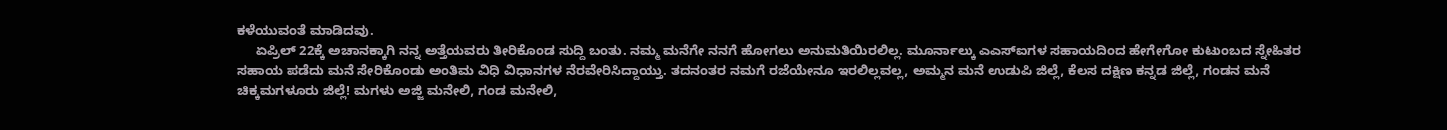ಕಳೆಯುವಂತೆ ಮಾಡಿದವು.
     ಏಪ್ರಿಲ್ 22ಕ್ಕೆ ಅಚಾನಕ್ಕಾಗಿ ನನ್ನ ಅತ್ತೆಯವರು ತೀರಿಕೊಂಡ ಸುದ್ದಿ ಬಂತು. ನಮ್ಮ ಮನೆಗೇ ನನಗೆ ಹೋಗಲು ಅನುಮತಿಯಿರಲಿಲ್ಲ. ಮೂರ್ನಾಲ್ಕು ಎಎಸ್ಐಗಳ ಸಹಾಯದಿಂದ ಹೇಗೇಗೋ ಕುಟುಂಬದ ಸ್ನೇಹಿತರ ಸಹಾಯ ಪಡೆದು ಮನೆ ಸೇರಿಕೊಂಡು ಅಂತಿಮ ವಿಧಿ ವಿಧಾನಗಳ ನೆರವೇರಿಸಿದ್ದಾಯ್ತು. ತದನಂತರ ನಮಗೆ ರಜೆಯೇನೂ ಇರಲಿಲ್ಲವಲ್ಲ, ಅಮ್ಮನ ಮನೆ ಉಡುಪಿ ಜಿಲ್ಲೆ, ಕೆಲಸ ದಕ್ಷಿಣ ಕನ್ನಡ ಜಿಲ್ಲೆ, ಗಂಡನ ಮನೆ ಚಿಕ್ಕಮಗಳೂರು ಜಿಲ್ಲೆ! ಮಗಳು ಅಜ್ಜಿ ಮನೇಲಿ, ಗಂಡ ಮನೇಲಿ,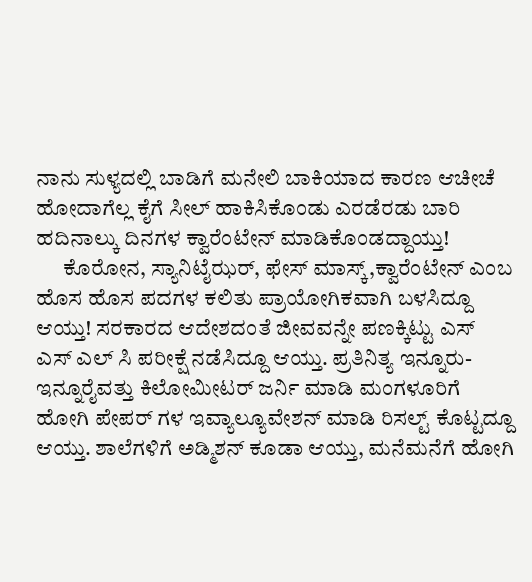ನಾನು ಸುಳ್ಯದಲ್ಲಿ ಬಾಡಿಗೆ ಮನೇಲಿ ಬಾಕಿಯಾದ ಕಾರಣ ಆಚೀಚೆ ಹೋದಾಗೆಲ್ಲ ಕೈಗೆ ಸೀಲ್ ಹಾಕಿಸಿಕೊಂಡು ಎರಡೆರಡು ಬಾರಿ ಹದಿನಾಲ್ಕು ದಿನಗಳ ಕ್ವಾರೆಂಟೇನ್ ಮಾಡಿಕೊಂಡದ್ದಾಯ್ತು!
      ಕೊರೋನ, ಸ್ಯಾನಿಟೈಝರ್, ಫೇಸ್ ಮಾಸ್ಕ್,ಕ್ವಾರೆಂಟೇನ್ ಎಂಬ ಹೊಸ ಹೊಸ ಪದಗಳ ಕಲಿತು ಪ್ರಾಯೋಗಿಕವಾಗಿ ಬಳಸಿದ್ದೂ ಆಯ್ತು! ಸರಕಾರದ ಆದೇಶದಂತೆ ಜೀವವನ್ನೇ ಪಣಕ್ಕಿಟ್ಟು ಎಸ್ ಎಸ್ ಎಲ್ ಸಿ ಪರೀಕ್ಷೆ ನಡೆಸಿದ್ದೂ ಆಯ್ತು. ಪ್ರತಿನಿತ್ಯ ಇನ್ನೂರು-ಇನ್ನೂರೈವತ್ತು ಕಿಲೋಮೀಟರ್ ಜರ್ನಿ ಮಾಡಿ ಮಂಗಳೂರಿಗೆ ಹೋಗಿ ಪೇಪರ್ ಗಳ ಇವ್ಯಾಲ್ಯೂವೇಶನ್ ಮಾಡಿ ರಿಸಲ್ಟ್ ಕೊಟ್ಟದ್ದೂ ಆಯ್ತು. ಶಾಲೆಗಳಿಗೆ ಅಡ್ಮಿಶನ್ ಕೂಡಾ ಆಯ್ತು, ಮನೆಮನೆಗೆ ಹೋಗಿ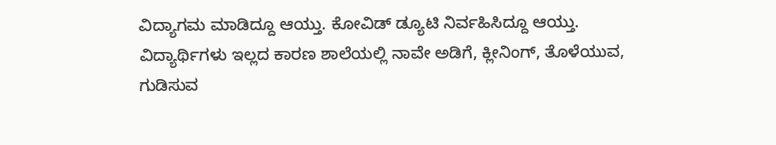ವಿದ್ಯಾಗಮ ಮಾಡಿದ್ದೂ ಆಯ್ತು. ಕೋವಿಡ್ ಡ್ಯೂಟಿ ನಿರ್ವಹಿಸಿದ್ದೂ ಆಯ್ತು. ವಿದ್ಯಾರ್ಥಿಗಳು ಇಲ್ಲದ ಕಾರಣ ಶಾಲೆಯಲ್ಲಿ ನಾವೇ ಅಡಿಗೆ, ಕ್ಲೀನಿಂಗ್, ತೊಳೆಯುವ, ಗುಡಿಸುವ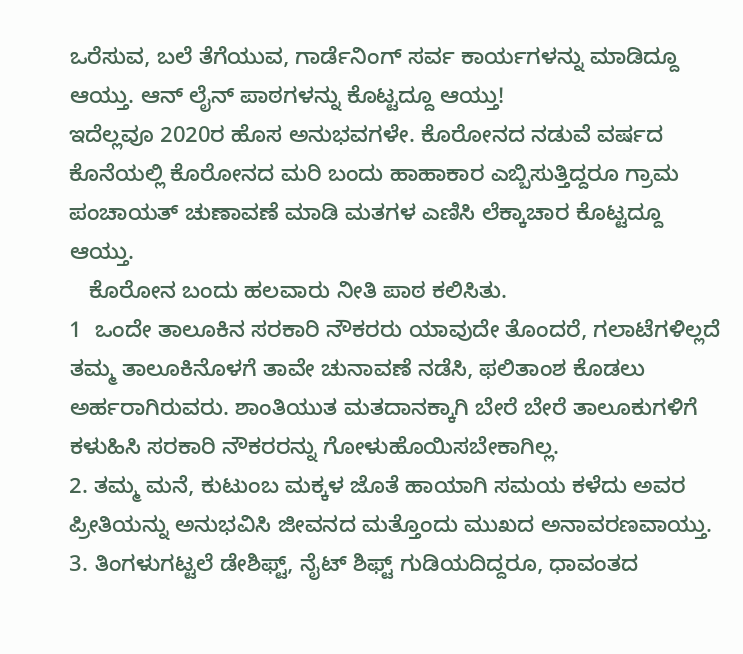ಒರೆಸುವ, ಬಲೆ ತೆಗೆಯುವ, ಗಾರ್ಡೆನಿಂಗ್ ಸರ್ವ ಕಾರ್ಯಗಳನ್ನು ಮಾಡಿದ್ದೂ ಆಯ್ತು. ಆನ್ ಲೈನ್ ಪಾಠಗಳನ್ನು ಕೊಟ್ಟದ್ದೂ ಆಯ್ತು!
ಇದೆಲ್ಲವೂ 2020ರ ಹೊಸ ಅನುಭವಗಳೇ. ಕೊರೋನದ ನಡುವೆ ವರ್ಷದ ಕೊನೆಯಲ್ಲಿ ಕೊರೋನದ ಮರಿ ಬಂದು ಹಾಹಾಕಾರ ಎಬ್ಬಿಸುತ್ತಿದ್ದರೂ ಗ್ರಾಮ ಪಂಚಾಯತ್ ಚುಣಾವಣೆ ಮಾಡಿ ಮತಗಳ ಎಣಿಸಿ ಲೆಕ್ಕಾಚಾರ ಕೊಟ್ಟದ್ದೂ ಆಯ್ತು.
   ಕೊರೋನ ಬಂದು ಹಲವಾರು ನೀತಿ ಪಾಠ ಕಲಿಸಿತು.
1  ಒಂದೇ ತಾಲೂಕಿನ ಸರಕಾರಿ ನೌಕರರು ಯಾವುದೇ ತೊಂದರೆ, ಗಲಾಟೆಗಳಿಲ್ಲದೆ ತಮ್ಮ ತಾಲೂಕಿನೊಳಗೆ ತಾವೇ ಚುನಾವಣೆ ನಡೆಸಿ, ಫಲಿತಾಂಶ ಕೊಡಲು ಅರ್ಹರಾಗಿರುವರು. ಶಾಂತಿಯುತ ಮತದಾನಕ್ಕಾಗಿ ಬೇರೆ ಬೇರೆ ತಾಲೂಕುಗಳಿಗೆ ಕಳುಹಿಸಿ ಸರಕಾರಿ ನೌಕರರನ್ನು ಗೋಳುಹೊಯಿಸಬೇಕಾಗಿಲ್ಲ.
2. ತಮ್ಮ ಮನೆ, ಕುಟುಂಬ ಮಕ್ಕಳ ಜೊತೆ ಹಾಯಾಗಿ ಸಮಯ ಕಳೆದು ಅವರ ಪ್ರೀತಿಯನ್ನು ಅನುಭವಿಸಿ ಜೀವನದ ಮತ್ತೊಂದು ಮುಖದ ಅನಾವರಣವಾಯ್ತು.
3. ತಿಂಗಳುಗಟ್ಟಲೆ ಡೇಶಿಫ್ಟ್, ನೈಟ್ ಶಿಫ್ಟ್ ಗುಡಿಯದಿದ್ದರೂ, ಧಾವಂತದ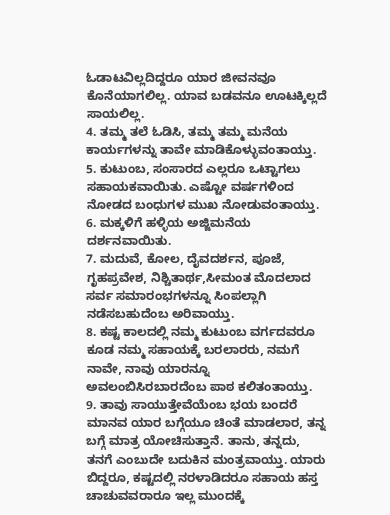ಓಡಾಟವಿಲ್ಲದಿದ್ದರೂ ಯಾರ ಜೀವನವೂ ಕೊನೆಯಾಗಲಿಲ್ಲ. ಯಾವ ಬಡವನೂ ಊಟಕ್ಕಿಲ್ಲದೆ ಸಾಯಲಿಲ್ಲ.
4. ತಮ್ಮ ತಲೆ ಓಡಿಸಿ, ತಮ್ಮ ತಮ್ಮ ಮನೆಯ ಕಾರ್ಯಗಳನ್ನು ತಾವೇ ಮಾಡಿಕೊಳ್ಳುವಂತಾಯ್ತು.
5. ಕುಟುಂಬ, ಸಂಸಾರದ ಎಲ್ಲರೂ ಒಟ್ಟಾಗಲು ಸಹಾಯಕವಾಯಿತು. ಎಷ್ಟೋ ವರ್ಷಗಳಿಂದ ನೋಡದ ಬಂಧುಗಳ ಮುಖ ನೋಡುವಂತಾಯ್ತು.
6. ಮಕ್ಕಳಿಗೆ ಹಳ್ಳಿಯ ಅಜ್ಜಿಮನೆಯ ದರ್ಶನವಾಯಿತು.
7. ಮದುವೆ, ಕೋಲ, ದೈವದರ್ಶನ, ಪೂಜೆ, ಗೃಹಪ್ರವೇಶ, ನಿಶ್ಚಿತಾರ್ಥ,ಸೀಮಂತ ಮೊದಲಾದ ಸರ್ವ ಸಮಾರಂಭಗಳನ್ನೂ ಸಿಂಪಲ್ಲಾಗಿ ನಡೆಸಬಹುದೆಂಬ ಅರಿವಾಯ್ತು.
8. ಕಷ್ಟ ಕಾಲದಲ್ಲಿ ನಮ್ಮ ಕುಟುಂಬ ವರ್ಗದವರೂ ಕೂಡ ನಮ್ಮ ಸಹಾಯಕ್ಕೆ ಬರಲಾರರು, ನಮಗೆ ನಾವೇ, ನಾವು ಯಾರನ್ನೂ ಅವಲಂಬಿಸಿರಬಾರದೆಂಬ ಪಾಠ ಕಲಿತಂತಾಯ್ತು.
9. ತಾವು ಸಾಯುತ್ತೇವೆಯೆಂಬ ಭಯ ಬಂದರೆ ಮಾನವ ಯಾರ ಬಗ್ಗೆಯೂ ಚಿಂತೆ ಮಾಡಲಾರ, ತನ್ನ ಬಗ್ಗೆ ಮಾತ್ರ ಯೋಚಿಸುತ್ತಾನೆ. ತಾನು, ತನ್ನದು, ತನಗೆ ಎಂಬುದೇ ಬದುಕಿನ ಮಂತ್ರವಾಯ್ತು. ಯಾರು ಬಿದ್ದರೂ, ಕಷ್ಟದಲ್ಲಿ ನರಳಾಡಿದರೂ ಸಹಾಯ ಹಸ್ತ ಚಾಚುವವರಾರೂ ಇಲ್ಲ ಮುಂದಕ್ಕೆ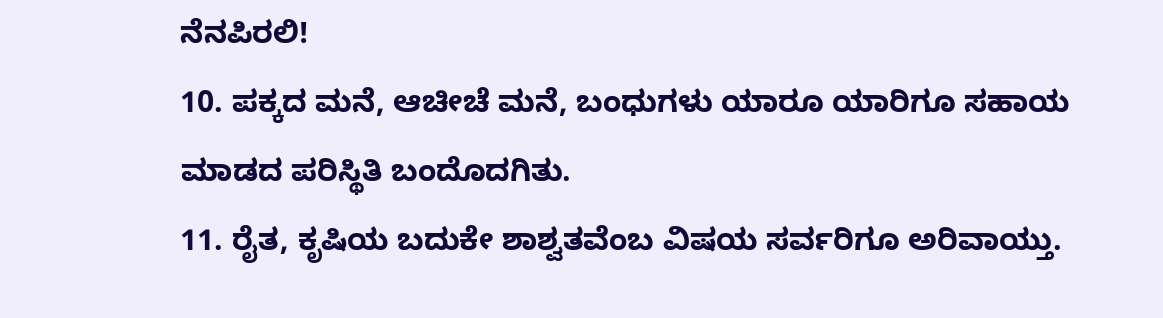ನೆನಪಿರಲಿ!
10. ಪಕ್ಕದ ಮನೆ, ಆಚೀಚೆ ಮನೆ, ಬಂಧುಗಳು ಯಾರೂ ಯಾರಿಗೂ ಸಹಾಯ ಮಾಡದ ಪರಿಸ್ಥಿತಿ ಬಂದೊದಗಿತು.
11. ರೈತ, ಕೃಷಿಯ ಬದುಕೇ ಶಾಶ್ವತವೆಂಬ ವಿಷಯ ಸರ್ವರಿಗೂ ಅರಿವಾಯ್ತು.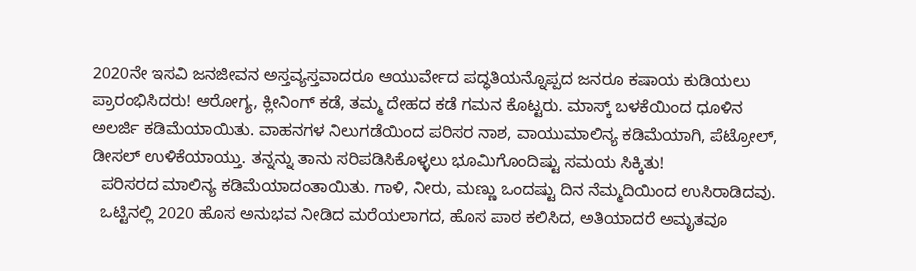2020ನೇ ಇಸವಿ ಜನಜೀವನ ಅಸ್ತವ್ಯಸ್ತವಾದರೂ ಆಯುರ್ವೇದ ಪದ್ಧತಿಯನ್ನೊಪ್ಪದ ಜನರೂ ಕಷಾಯ ಕುಡಿಯಲು ಪ್ರಾರಂಭಿಸಿದರು! ಆರೋಗ್ಯ, ಕ್ಲೀನಿಂಗ್ ಕಡೆ, ತಮ್ಮ ದೇಹದ ಕಡೆ ಗಮನ ಕೊಟ್ಟರು. ಮಾಸ್ಕ್ ಬಳಕೆಯಿಂದ ಧೂಳಿನ ಅಲರ್ಜಿ ಕಡಿಮೆಯಾಯಿತು. ವಾಹನಗಳ ನಿಲುಗಡೆಯಿಂದ ಪರಿಸರ ನಾಶ, ವಾಯುಮಾಲಿನ್ಯ ಕಡಿಮೆಯಾಗಿ, ಪೆಟ್ರೋಲ್, ಡೀಸಲ್ ಉಳಿಕೆಯಾಯ್ತು. ತನ್ನನ್ನು ತಾನು ಸರಿಪಡಿಸಿಕೊಳ್ಳಲು ಭೂಮಿಗೊಂದಿಷ್ಟು ಸಮಯ ಸಿಕ್ಕಿತು!
  ಪರಿಸರದ ಮಾಲಿನ್ಯ ಕಡಿಮೆಯಾದಂತಾಯಿತು. ಗಾಳಿ, ನೀರು, ಮಣ್ಣು ಒಂದಷ್ಟು ದಿನ ನೆಮ್ಮದಿಯಿಂದ ಉಸಿರಾಡಿದವು.
  ಒಟ್ಟಿನಲ್ಲಿ 2020 ಹೊಸ ಅನುಭವ ನೀಡಿದ ಮರೆಯಲಾಗದ, ಹೊಸ ಪಾಠ ಕಲಿಸಿದ, ಅತಿಯಾದರೆ ಅಮೃತವೂ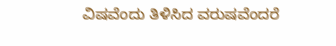ವಿಷವೆಂದು ತಿಳಿಸಿದ ವರುಷವೆಂದರೆ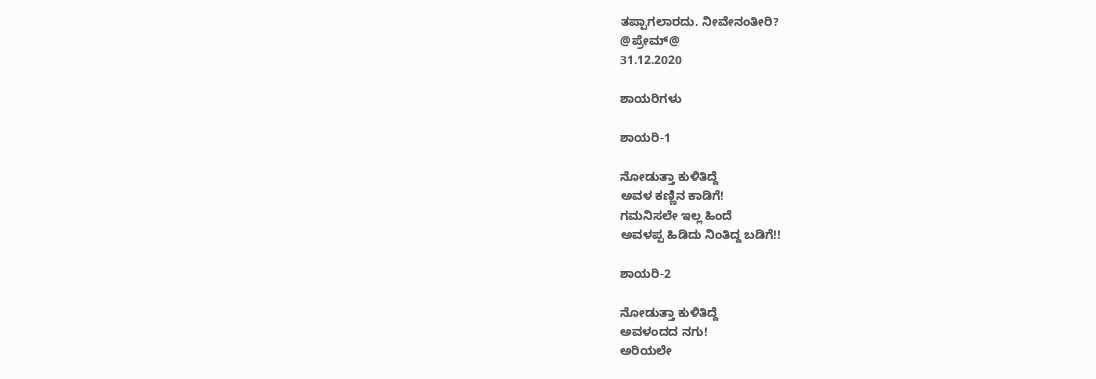ತಪ್ಪಾಗಲಾರದು. ನೀವೇನಂತೀರಿ?
@ಪ್ರೇಮ್@
31.12.2020

ಶಾಯರಿಗಳು

ಶಾಯರಿ-1

ನೋಡುತ್ತಾ ಕುಳಿತಿದ್ದೆ
ಅವಳ ಕಣ್ಣಿನ ಕಾಡಿಗೆ!
ಗಮನಿಸಲೇ ಇಲ್ಲ ಹಿಂದೆ
ಅವಳಪ್ಪ ಹಿಡಿದು ನಿಂತಿದ್ದ ಬಡಿಗೆ!!

ಶಾಯರಿ-2

ನೋಡುತ್ತಾ ಕುಳಿತಿದ್ದೆ
ಅವಳಂದದ ನಗು!
ಅರಿಯಲೇ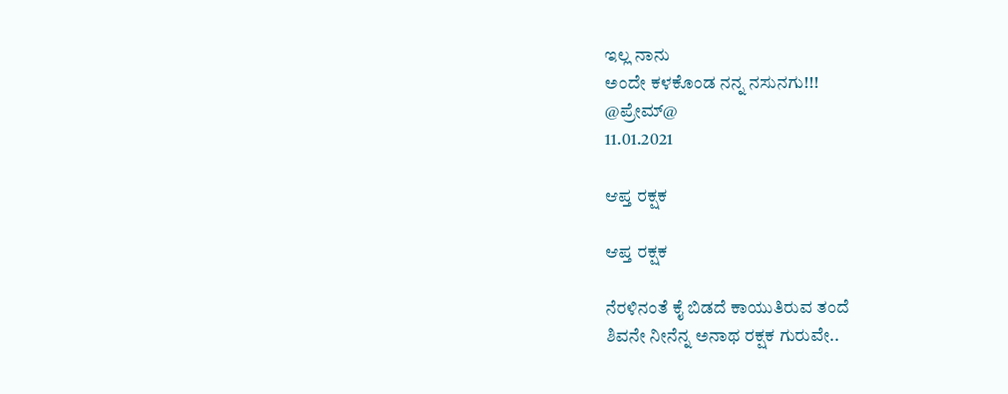ಇಲ್ಲ ನಾನು
ಅಂದೇ ಕಳಕೊಂಡ ನನ್ನ ನಸುನಗು!!!
@ಪ್ರೇಮ್@
11.01.2021

ಆಪ್ತ ರಕ್ಷಕ

ಆಪ್ತ ರಕ್ಷಕ

ನೆರಳಿನಂತೆ ಕೈ ಬಿಡದೆ ಕಾಯುತಿರುವ ತಂದೆ
ಶಿವನೇ ನೀನೆನ್ನ ಅನಾಥ ರಕ್ಷಕ ಗುರುವೇ..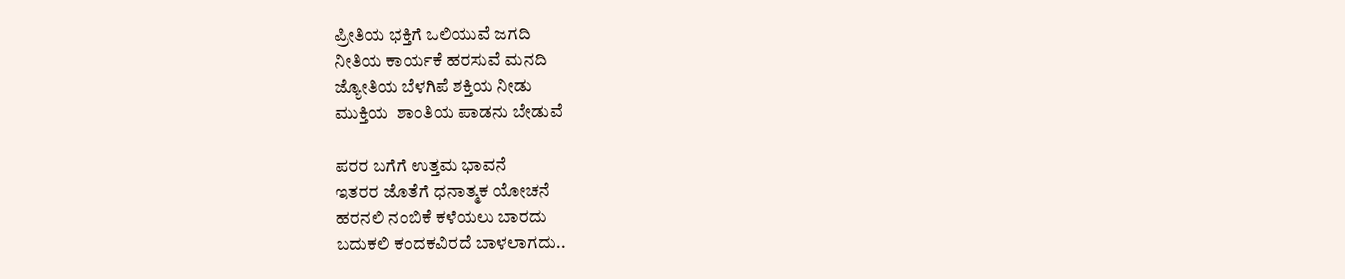ಪ್ರೀತಿಯ ಭಕ್ತಿಗೆ ಒಲಿಯುವೆ ಜಗದಿ
ನೀತಿಯ ಕಾರ್ಯಕೆ ಹರಸುವೆ ಮನದಿ
ಜ್ಯೋತಿಯ ಬೆಳಗಿಪೆ ಶಕ್ತಿಯ ನೀಡು
ಮುಕ್ತಿಯ  ಶಾಂತಿಯ ಪಾಡನು ಬೇಡುವೆ

ಪರರ ಬಗೆಗೆ ಉತ್ತಮ ಭಾವನೆ
ಇತರರ ಜೊತೆಗೆ ಧನಾತ್ಮಕ ಯೋಚನೆ
ಹರನಲಿ ನಂಬಿಕೆ ಕಳೆಯಲು ಬಾರದು
ಬದುಕಲಿ ಕಂದಕವಿರದೆ ಬಾಳಲಾಗದು..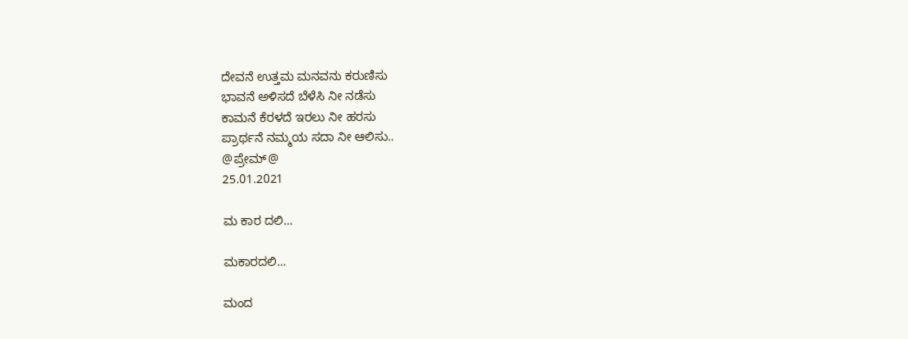ದೇವನೆ ಉತ್ತಮ ಮನವನು ಕರುಣಿಸು
ಭಾವನೆ ಅಳಿಸದೆ ಬೆಳೆಸಿ ನೀ ನಡೆಸು
ಕಾಮನೆ ಕೆರಳದೆ ಇರಲು ನೀ ಹರಸು
ಪ್ರಾರ್ಥನೆ ನಮ್ಮಯ ಸದಾ ನೀ ಆಲಿಸು..
@ಪ್ರೇಮ್@
25.01.2021

ಮ ಕಾರ ದಲಿ...

ಮಕಾರದಲಿ...

ಮಂದ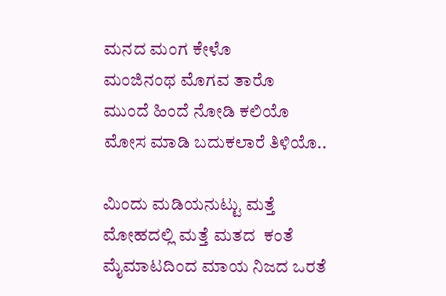ಮನದ ಮಂಗ ಕೇಳೊ
ಮಂಜಿನಂಥ ಮೊಗವ ತಾರೊ
ಮುಂದೆ ಹಿಂದೆ ನೋಡಿ ಕಲಿಯೊ
ಮೋಸ ಮಾಡಿ ಬದುಕಲಾರೆ ತಿಳಿಯೊ..

ಮಿಂದು ಮಡಿಯನುಟ್ಟು ಮತ್ತೆ
ಮೋಹದಲ್ಲಿ ಮತ್ತೆ ಮತದ  ಕಂತೆ
ಮೈಮಾಟದಿಂದ ಮಾಯ ನಿಜದ ಒರತೆ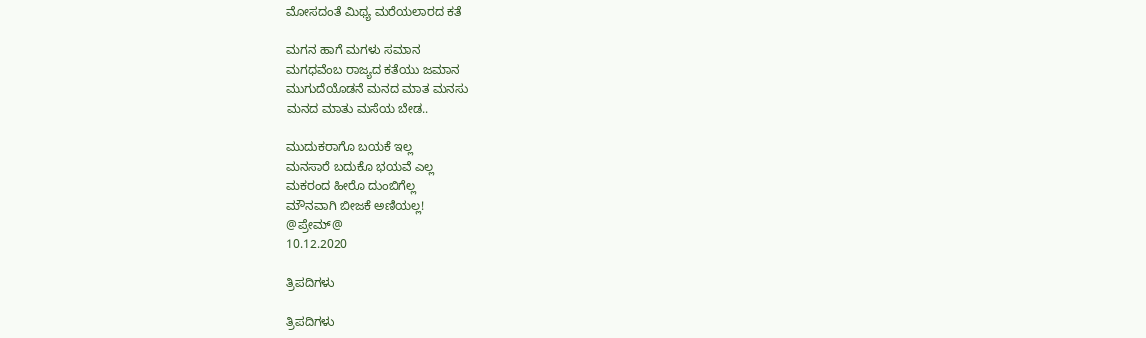ಮೋಸದಂತೆ ಮಿಥ್ಯ ಮರೆಯಲಾರದ ಕತೆ

ಮಗನ ಹಾಗೆ ಮಗಳು ಸಮಾನ
ಮಗಧವೆಂಬ ರಾಜ್ಯದ ಕತೆಯು ಜಮಾನ
ಮುಗುದೆಯೊಡನೆ ಮನದ ಮಾತ ಮನಸು
ಮನದ ಮಾತು ಮಸೆಯ ಬೇಡ..

ಮುದುಕರಾಗೊ ಬಯಕೆ ಇಲ್ಲ
ಮನಸಾರೆ ಬದುಕೊ ಭಯವೆ ಎಲ್ಲ
ಮಕರಂದ ಹೀರೊ ದುಂಬಿಗೆಲ್ಲ
ಮೌನವಾಗಿ ಬೀಜಕೆ ಅಣಿಯಲ್ಲ!
@ಪ್ರೇಮ್@
10.12.2020

ತ್ರಿಪದಿಗಳು

ತ್ರಿಪದಿಗಳು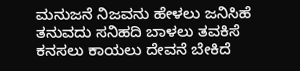ಮನುಜನೆ ನಿಜವನು ಹೇಳಲು ಜನಿಸಿಹೆ
ತನುವದು ಸನಿಹದಿ ಬಾಳಲು ತವಕಿಸೆ
ಕನಸಲು ಕಾಯಲು ದೇವನೆ ಬೇಕಿದೆ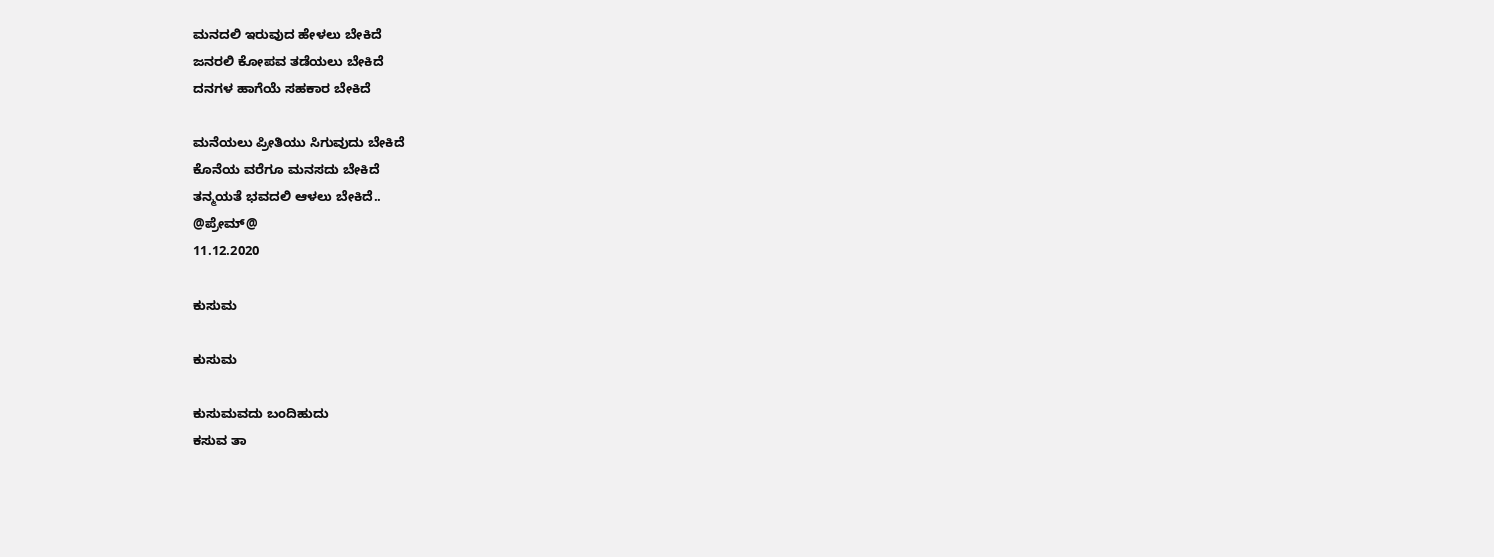ಮನದಲಿ ಇರುವುದ ಹೇಳಲು ಬೇಕಿದೆ
ಜನರಲಿ ಕೋಪವ ತಡೆಯಲು ಬೇಕಿದೆ
ದನಗಳ ಹಾಗೆಯೆ ಸಹಕಾರ ಬೇಕಿದೆ

ಮನೆಯಲು ಪ್ರೀತಿಯು ಸಿಗುವುದು ಬೇಕಿದೆ
ಕೊನೆಯ ವರೆಗೂ ಮನಸದು ಬೇಕಿದೆ
ತನ್ಮಯತೆ ಭವದಲಿ ಆಳಲು ಬೇಕಿದೆ..
@ಪ್ರೇಮ್@
11.12.2020

ಕುಸುಮ

ಕುಸುಮ

ಕುಸುಮವದು ಬಂದಿಹುದು
ಕಸುವ ತಾ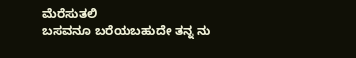ಮೆರೆಸುತಲಿ
ಬಸವನೂ ಬರೆಯಬಹುದೇ ತನ್ನ ನು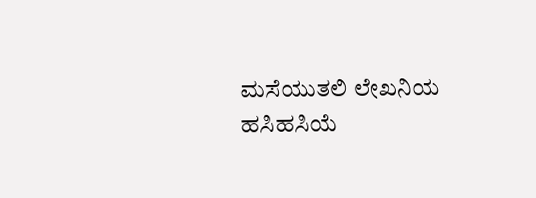ಮಸೆಯುತಲಿ ಲೇಖನಿಯ
ಹಸಿಹಸಿಯೆ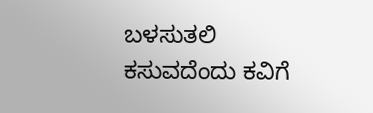ಬಳಸುತಲಿ
ಕಸುವದೆಂದು ಕವಿಗೆ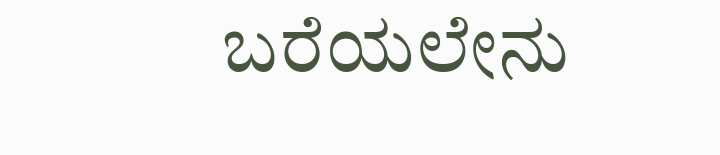ಬರೆಯಲೇನು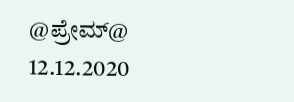@ಪ್ರೇಮ್@
12.12.2020